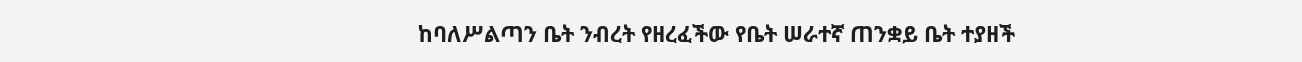ከባለሥልጣን ቤት ንብረት የዘረፈችው የቤት ሠራተኛ ጠንቋይ ቤት ተያዘች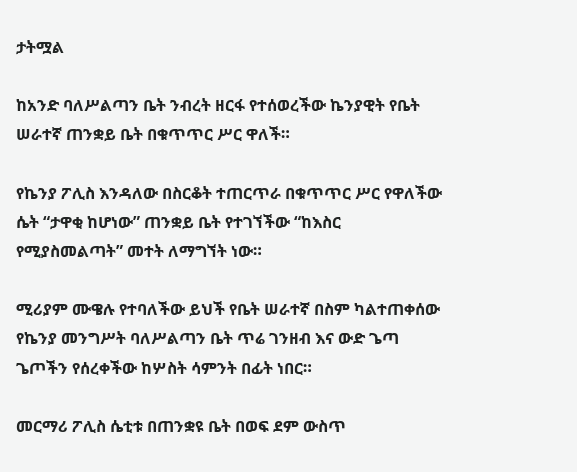ታትሟል

ከአንድ ባለሥልጣን ቤት ንብረት ዘርፋ የተሰወረችው ኬንያዊት የቤት ሠራተኛ ጠንቋይ ቤት በቁጥጥር ሥር ዋለች።

የኬንያ ፖሊስ እንዳለው በስርቆት ተጠርጥራ በቁጥጥር ሥር የዋለችው ሴት “ታዋቂ ከሆነው” ጠንቋይ ቤት የተገኘችው “ከእስር የሚያስመልጣት” መተት ለማግኘት ነው።

ሚሪያም ሙዌሉ የተባለችው ይህች የቤት ሠራተኛ በስም ካልተጠቀሰው የኬንያ መንግሥት ባለሥልጣን ቤት ጥሬ ገንዘብ እና ውድ ጌጣ ጌጦችን የሰረቀችው ከሦስት ሳምንት በፊት ነበር።

መርማሪ ፖሊስ ሴቲቱ በጠንቋዩ ቤት በወፍ ደም ውስጥ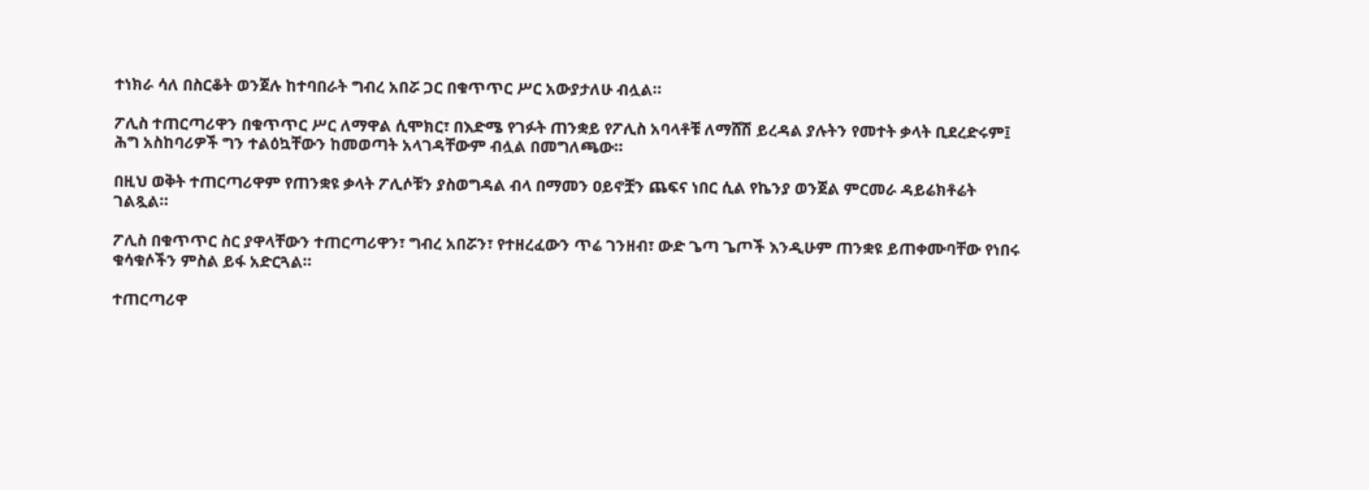ተነክራ ሳለ በስርቆት ወንጀሉ ከተባበራት ግብረ አበሯ ጋር በቁጥጥር ሥር አውያታለሁ ብሏል።

ፖሊስ ተጠርጣሪዋን በቁጥጥር ሥር ለማዋል ሲሞክር፣ በእድሜ የገፉት ጠንቋይ የፖሊስ አባላቶቹ ለማሸሽ ይረዳል ያሉትን የመተት ቃላት ቢደረድሩም፤ ሕግ አስከባሪዎች ግን ተልዕኳቸውን ከመወጣት አላገዳቸውም ብሏል በመግለጫው።

በዚህ ወቅት ተጠርጣሪዋም የጠንቋዩ ቃላት ፖሊሶቹን ያስወግዳል ብላ በማመን ዐይኖቿን ጨፍና ነበር ሲል የኬንያ ወንጀል ምርመራ ዳይሬክቶሬት ገልጿል።

ፖሊስ በቁጥጥር ስር ያዋላቸውን ተጠርጣሪዋን፣ ግብረ አበሯን፣ የተዘረፈውን ጥሬ ገንዘብ፣ ውድ ጌጣ ጌጦች እንዲሁም ጠንቋዩ ይጠቀሙባቸው የነበሩ ቁሳቁሶችን ምስል ይፋ አድርጓል።

ተጠርጣሪዋ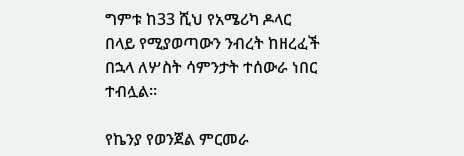ግምቱ ከ33 ሺህ የአሜሪካ ዶላር በላይ የሚያወጣውን ንብረት ከዘረፈች በኋላ ለሦስት ሳምንታት ተሰውራ ነበር ተብሏል።

የኬንያ የወንጀል ምርመራ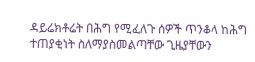ዳይሬክቶሬት በሕግ የሚፈለጉ ሰዎች ጥንቆላ ከሕግ ተጠያቂነት ስለማያስመልጣቸው ጊዜያቸውን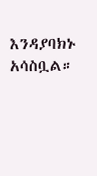እንዳያባክኑ አሳስቧል።